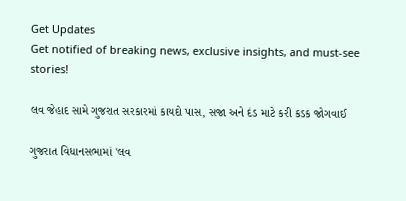Get Updates
Get notified of breaking news, exclusive insights, and must-see stories!

લવ જેહાદ સામે ગુજરાત સરકારમાં કાયદો પાસ, સજા અને દંડ માટે કરી કડક જોગવાઈ

ગુજરાત વિધાનસભામાં 'લવ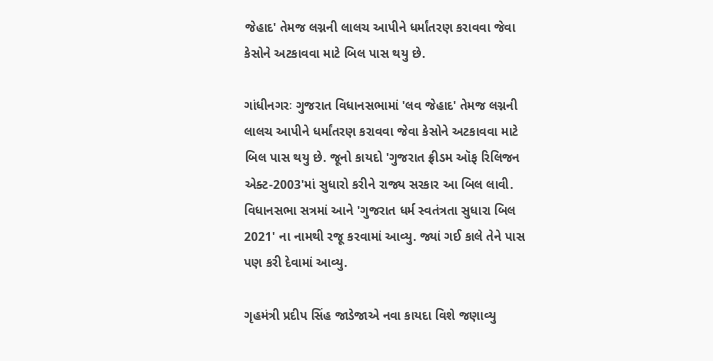જેહાદ' તેમજ લગ્નની લાલચ આપીને ધર્માંતરણ કરાવવા જેવા કેસોને અટકાવવા માટે બિલ પાસ થયુ છે.

ગાંધીનગરઃ ગુજરાત વિધાનસભામાં 'લવ જેહાદ' તેમજ લગ્નની લાલચ આપીને ધર્માંતરણ કરાવવા જેવા કેસોને અટકાવવા માટે બિલ પાસ થયુ છે. જૂનો કાયદો 'ગુજરાત ફ્રીડમ ઑફ રિલિજન એક્ટ-2003'માં સુધારો કરીને રાજ્ય સરકાર આ બિલ લાવી. વિધાનસભા સત્રમાં આને 'ગુજરાત ધર્મ સ્વતંત્રતા સુધારા બિલ 2021' ના નામથી રજૂ કરવામાં આવ્યુ. જ્યાં ગઈ કાલે તેને પાસ પણ કરી દેવામાં આવ્યુ.

ગૃહમંત્રી પ્રદીપ સિંહ જાડેજાએ નવા કાયદા વિશે જણાવ્યુ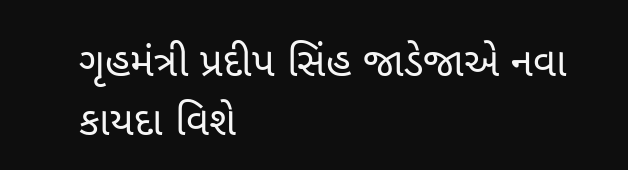ગૃહમંત્રી પ્રદીપ સિંહ જાડેજાએ નવા કાયદા વિશે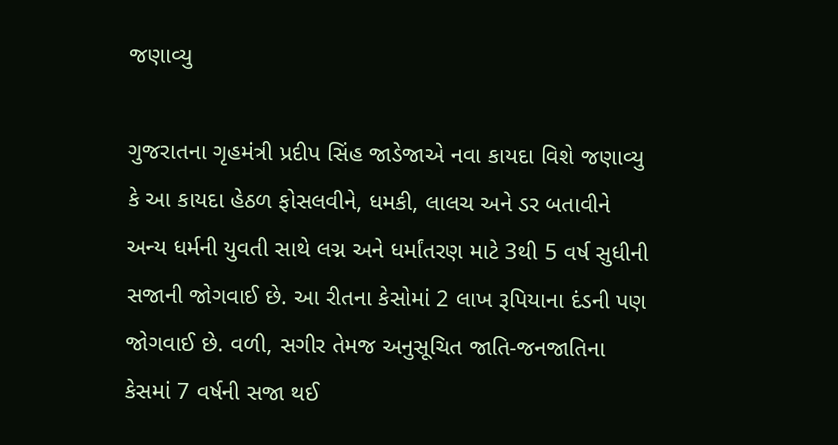જણાવ્યુ

ગુજરાતના ગૃહમંત્રી પ્રદીપ સિંહ જાડેજાએ નવા કાયદા વિશે જણાવ્યુ કે આ કાયદા હેઠળ ફોસલવીને, ધમકી, લાલચ અને ડર બતાવીને અન્ય ધર્મની યુવતી સાથે લગ્ન અને ધર્માંતરણ માટે 3થી 5 વર્ષ સુધીની સજાની જોગવાઈ છે. આ રીતના કેસોમાં 2 લાખ રૂપિયાના દંડની પણ જોગવાઈ છે. વળી, સગીર તેમજ અનુસૂચિત જાતિ-જનજાતિના કેસમાં 7 વર્ષની સજા થઈ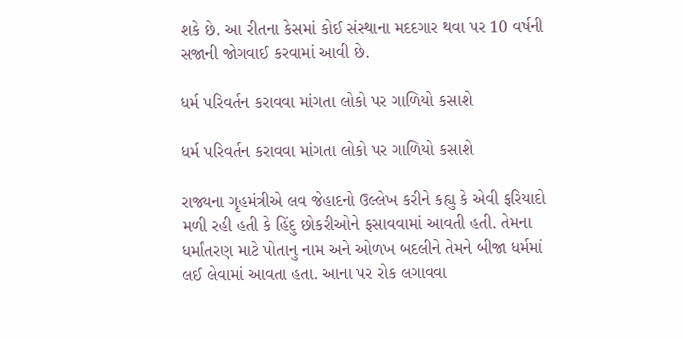શકે છે. આ રીતના કેસમાં કોઈ સંસ્થાના મદદગાર થવા પર 10 વર્ષની સજાની જોગવાઈ કરવામાં આવી છે.

ધર્મ પરિવર્તન કરાવવા માંગતા લોકો પર ગાળિયો કસાશે

ધર્મ પરિવર્તન કરાવવા માંગતા લોકો પર ગાળિયો કસાશે

રાજ્યના ગૃહમંત્રીએ લવ જેહાદનો ઉલ્લેખ કરીને કહ્યુ કે એવી ફરિયાદો મળી રહી હતી કે હિંદુ છોકરીઓને ફસાવવામાં આવતી હતી. તેમના ધર્માંતરણ માટે પોતાનુ નામ અને ઓળખ બદલીને તેમને બીજા ધર્મમાં લઈ લેવામાં આવતા હતા. આના પર રોક લગાવવા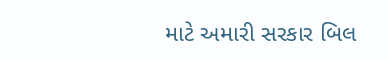માટે અમારી સરકાર બિલ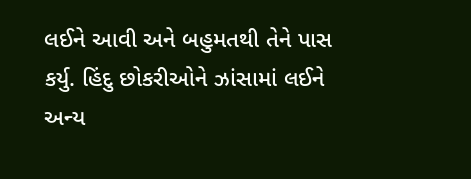લઈને આવી અને બહુમતથી તેને પાસ કર્યુ. હિંદુ છોકરીઓને ઝાંસામાં લઈને અન્ય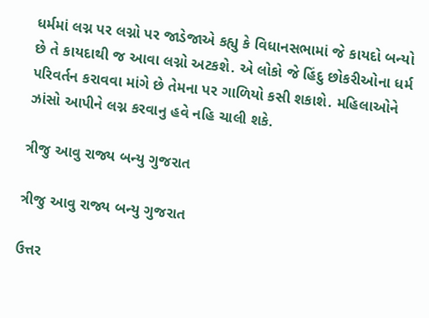ધર્મમાં લગ્ન પર લગ્નો પર જાડેજાએ કહ્યુ કે વિધાનસભામાં જે કાયદો બન્યો છે તે કાયદાથી જ આવા લગ્નો અટકશે. એ લોકો જે હિંદુ છોકરીઓના ધર્મ પરિવર્તન કરાવવા માંગે છે તેમના પર ગાળિયો કસી શકાશે. મહિલાઓને ઝાંસો આપીને લગ્ન કરવાનુ હવે નહિ ચાલી શકે.

ત્રીજુ આવુ રાજ્ય બન્યુ ગુજરાત

ત્રીજુ આવુ રાજ્ય બન્યુ ગુજરાત

ઉત્તર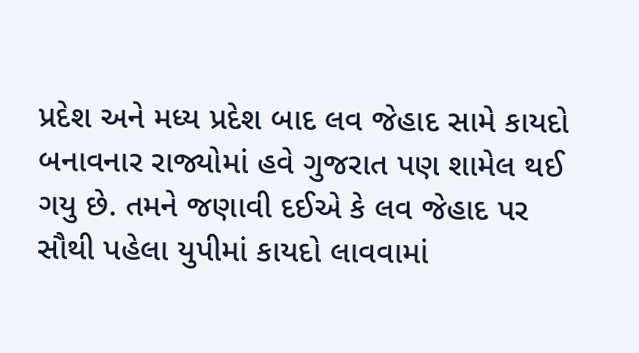પ્રદેશ અને મધ્ય પ્રદેશ બાદ લવ જેહાદ સામે કાયદો બનાવનાર રાજ્યોમાં હવે ગુજરાત પણ શામેલ થઈ ગયુ છે. તમને જણાવી દઈએ કે લવ જેહાદ પર સૌથી પહેલા યુપીમાં કાયદો લાવવામાં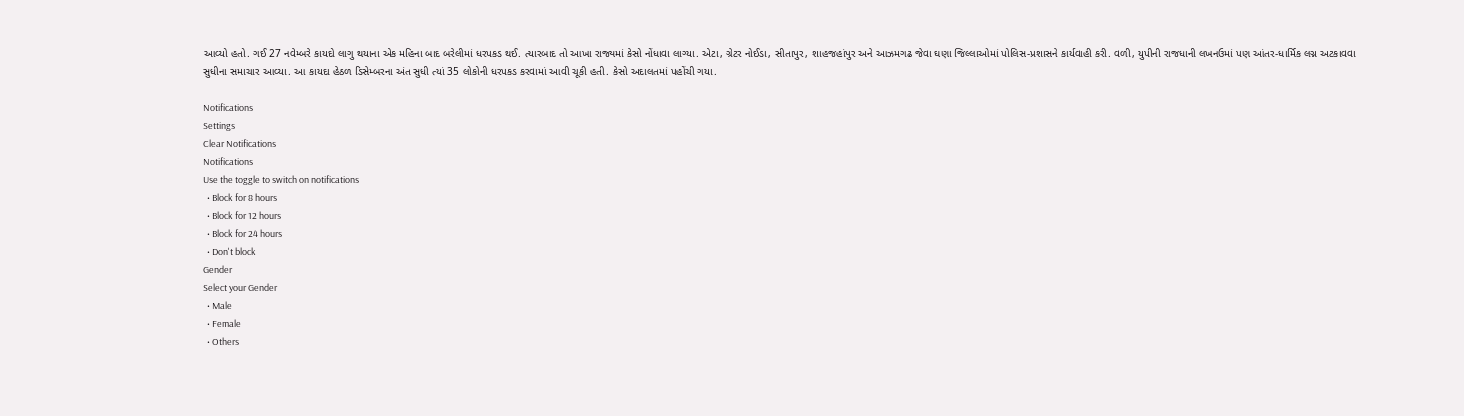આવ્યો હતો. ગઈ 27 નવેમ્બરે કાયદો લાગુ થયાના એક મહિના બાદ બરેલીમાં ધરપકડ થઈ. ત્યારબાદ તો આખા રાજ્યમાં કેસો નોંધાવા લાગ્યા. એટા, ગ્રેટર નોઈડા, સીતાપુર, શાહજહાંપુર અને આઝમગઢ જેવા ઘણા જિલ્લાઓમાં પોલિસ-પ્રશાસને કાર્યવાહી કરી. વળી, યુપીની રાજધાની લખનઉમાં પણ આંતર-ધાર્મિક લગ્ન અટકાવવા સુધીના સમાચાર આવ્યા. આ કાયદા હેઠળ ડિસેમ્બરના અંત સુધી ત્યાં 35 લોકોની ધરપકડ કરવામાં આવી ચૂકી હતી. કેસો અદાલતમાં પહોંચી ગયા.

Notifications
Settings
Clear Notifications
Notifications
Use the toggle to switch on notifications
  • Block for 8 hours
  • Block for 12 hours
  • Block for 24 hours
  • Don't block
Gender
Select your Gender
  • Male
  • Female
  • Others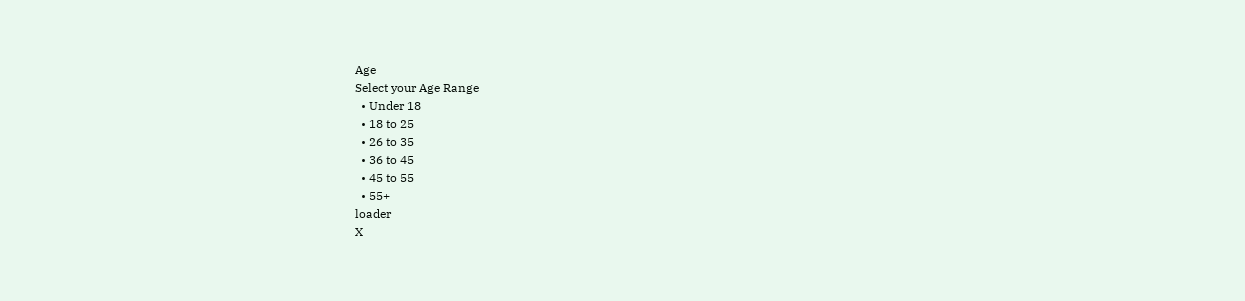Age
Select your Age Range
  • Under 18
  • 18 to 25
  • 26 to 35
  • 36 to 45
  • 45 to 55
  • 55+
loader
X